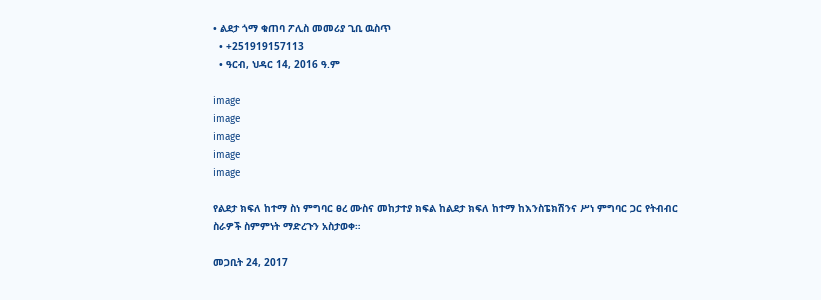• ልደታ ጎማ ቁጠባ ፖሊስ መመሪያ ጊቢ ዉስጥ
  • +251919157113
  • ዓርብ, ህዳር 14, 2016 ዓ.ም

image
image
image
image
image

የልደታ ክፍለ ከተማ ስነ ምግባር ፀረ ሙስና መከታተያ ክፍል ከልደታ ክፍለ ከተማ ከእንስፔክሽንና ሥነ ምግባር ጋር የትብብር ስራዎች ስምምነት ማድረጉን አስታወቀ።

መጋቢት 24, 2017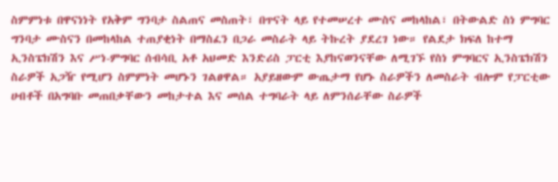ስምምነቱ በዋናነነት የአቅም ግንባታ ስልጠና መስጠት፣ በጥናት ላይ የተመሠረተ ሙስና መከላከል፣ በትውልድ ስነ ምግባር ግንባታ ሙስናን በመከላከል ተጠያቂነት በማስፈን በጋራ መስራት ላይ ትኩረት ያደረገ ነው። የልደታ ክፍለ ከተማ ኢንስፔክሽን እና ሥነ-ምግባር ሰብሳቢ አቶ አህመድ እንድሪስ ፓርቲ እያከናወንናቸው ለሚገኙ የስነ ምግባርና ኢንስፔክሽን ስራዎች አጋዥ የሚሆን ስምምነት መሆኑን ገልፀዋል። አያይዘውም ውጤታማ የሆኑ ስራዎችን ለመስራት ብሎም የፓርቲው ሀብቶች በአግባቡ መጠበቃቸውን መከታተል እና መሰል ተግባራት ላይ ለምንሰራቸው ስራዎች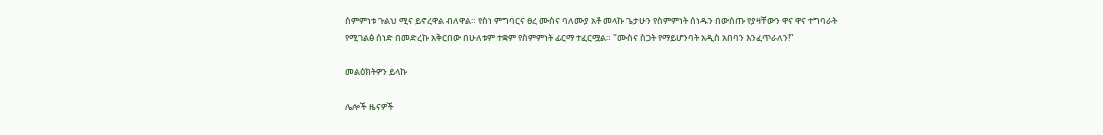ስምምነቱ ጉልህ ሚና ይኖረዋል ብለዋል። የስነ ምግባርና ፀረ ሙስና ባለሙያ አቶ መላኩ ጌታሁን የስምምነት ሰነዱን በውስጡ የያዛቸውን ዋና ዋና ተግባራት የሚገልፅ ሰነድ በመድረኩ አቅርበው በሁለቱም ተቋም የስምምነት ፊርማ ተፈርሟል። "ሙስና ስጋት የማይሆንባት አዲስ አበባን እንፈጥራለን!”

መልዕክትዎን ይላኩ

ሌሎች ዜናዎች